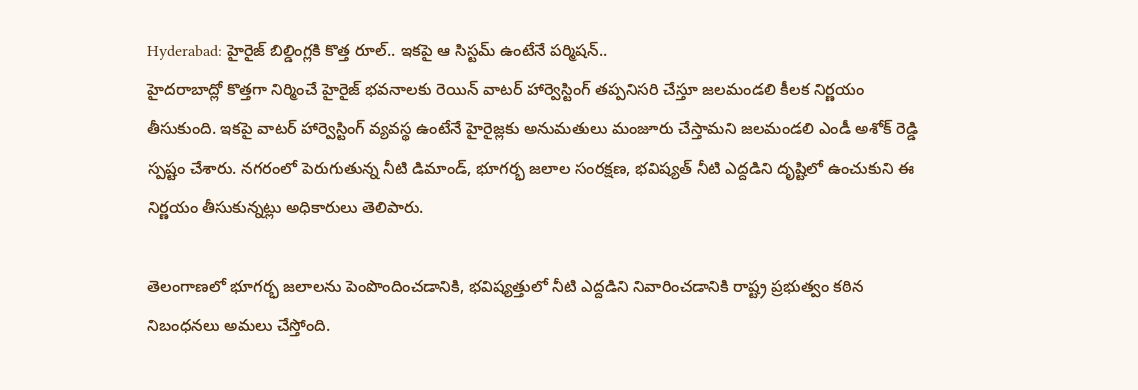Hyderabad: హైరైజ్ బిల్డింగ్లకి కొత్త రూల్.. ఇకపై ఆ సిస్టమ్ ఉంటేనే పర్మిషన్..
హైదరాబాద్లో కొత్తగా నిర్మించే హైరైజ్ భవనాలకు రెయిన్ వాటర్ హార్వెస్టింగ్ తప్పనిసరి చేస్తూ జలమండలి కీలక నిర్ణయం తీసుకుంది. ఇకపై వాటర్ హార్వెస్టింగ్ వ్యవస్థ ఉంటేనే హైరైజ్లకు అనుమతులు మంజూరు చేస్తామని జలమండలి ఎండీ అశోక్ రెడ్డి స్పష్టం చేశారు. నగరంలో పెరుగుతున్న నీటి డిమాండ్, భూగర్భ జలాల సంరక్షణ, భవిష్యత్ నీటి ఎద్దడిని దృష్టిలో ఉంచుకుని ఈ నిర్ణయం తీసుకున్నట్లు అధికారులు తెలిపారు.

తెలంగాణలో భూగర్భ జలాలను పెంపొందించడానికి, భవిష్యత్తులో నీటి ఎద్దడిని నివారించడానికి రాష్ట్ర ప్రభుత్వం కఠిన నిబంధనలు అమలు చేస్తోంది.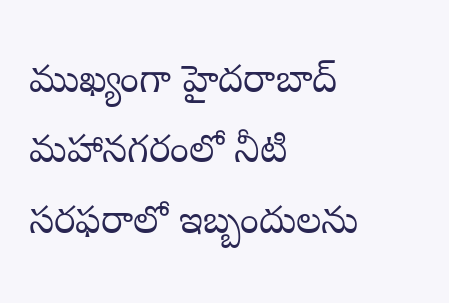ముఖ్యంగా హైదరాబాద్ మహానగరంలో నీటి సరఫరాలో ఇబ్బందులను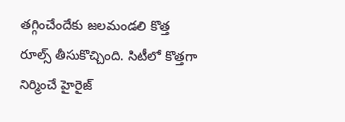తగ్గించేందేకు జలమండలి కొత్త రూల్స్ తీసుకొచ్చింది. సిటీలో కొత్తగా నిర్మించే హైరైజ్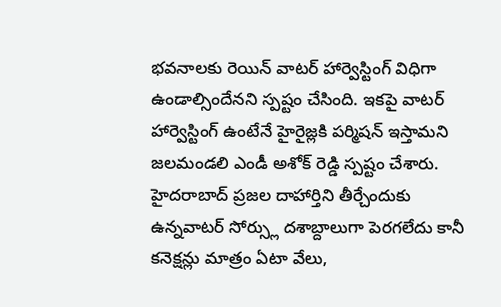భవనాలకు రెయిన్ వాటర్ హార్వెస్టింగ్ విధిగా ఉండాల్సిందేనని స్పష్టం చేసింది. ఇకపై వాటర్ హార్వెస్టింగ్ ఉంటేనే హైరైజ్లకి పర్మిషన్ ఇస్తామని జలమండలి ఎండీ అశోక్ రెడ్డి స్పష్టం చేశారు.
హైదరాబాద్ ప్రజల దాహార్తిని తీర్చేందుకు ఉన్నవాటర్ సోర్స్లు దశాబ్దాలుగా పెరగలేదు కానీ కనెక్షన్లు మాత్రం ఏటా వేలు,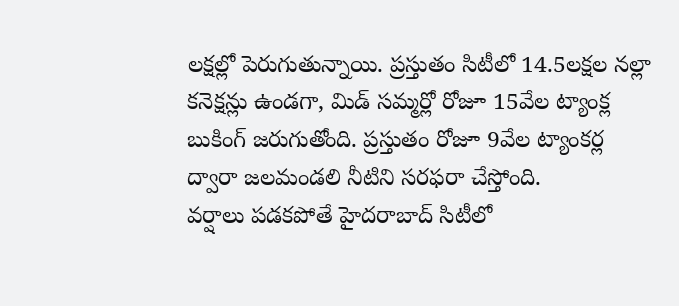లక్షల్లో పెరుగుతున్నాయి. ప్రస్తుతం సిటీలో 14.5లక్షల నల్లా కనెక్షన్లు ఉండగా, మిడ్ సమ్మర్లో రోజూ 15వేల ట్యాంక్ల బుకింగ్ జరుగుతోంది. ప్రస్తుతం రోజూ 9వేల ట్యాంకర్ల ద్వారా జలమండలి నీటిని సరఫరా చేస్తోంది.
వర్షాలు పడకపోతే హైదరాబాద్ సిటీలో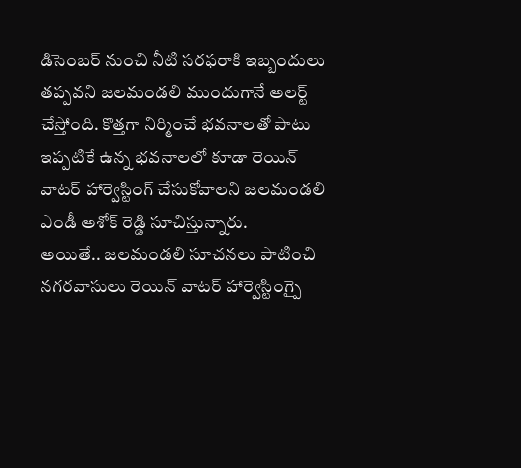డిసెంబర్ నుంచి నీటి సరఫరాకి ఇబ్బందులు తప్పవని జలమండలి ముందుగానే అలర్ట్ చేస్తోంది. కొత్తగా నిర్మించే భవనాలతో పాటు ఇప్పటికే ఉన్న భవనాలలో కూడా రెయిన్ వాటర్ హార్వెస్టింగ్ చేసుకోవాలని జలమండలి ఎండీ అశోక్ రెడ్డి సూచిస్తున్నారు.
అయితే.. జలమండలి సూచనలు పాటించి నగరవాసులు రెయిన్ వాటర్ హార్వెస్టింగ్పై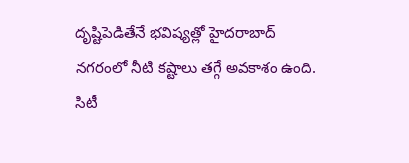దృష్టిపెడితేనే భవిష్యత్లో హైదరాబాద్ నగరంలో నీటి కష్టాలు తగ్గే అవకాశం ఉంది. సిటీ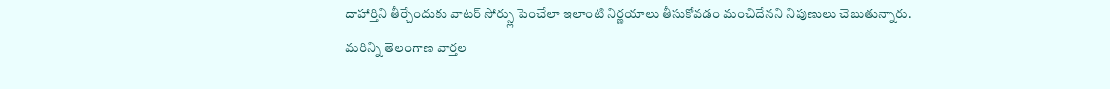దాహార్తిని తీర్చేందుకు వాటర్ సోర్స్లు పెంచేలా ఇలాంటి నిర్ణయాలు తీసుకోవడం మంచిదేనని నిపుణులు చెబుతున్నారు.
మరిన్ని తెలంగాణ వార్తల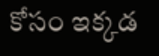కోసం ఇక్కడ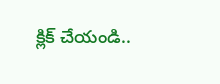క్లిక్ చేయండి..